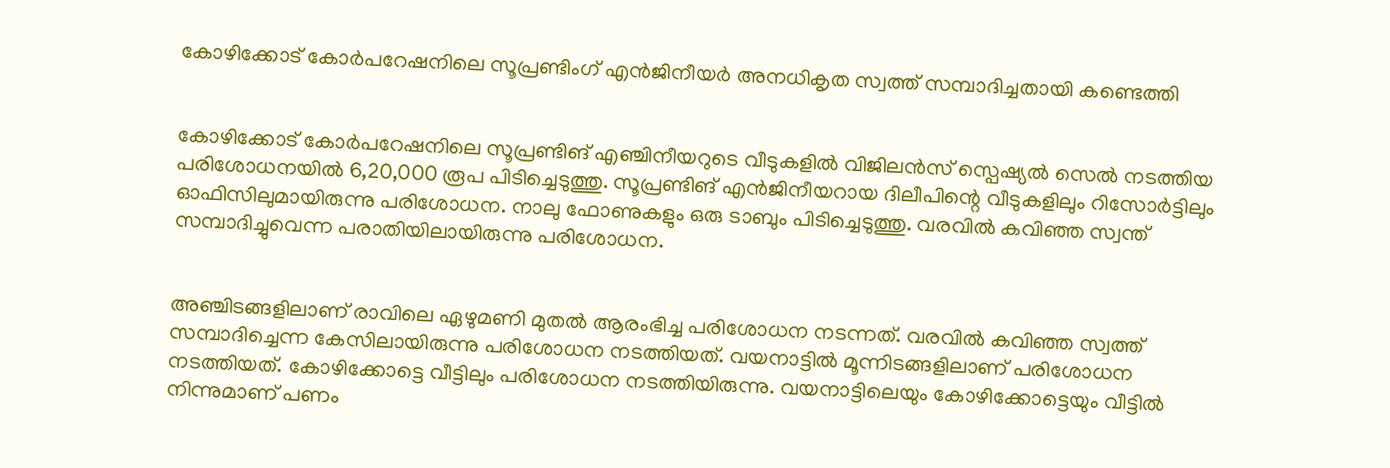കോഴിക്കോട് കോര്‍പറേഷനിലെ സൂപ്രണ്ടിംഗ് എന്‍ജിനീയര്‍ അനധികൃത സ്വത്ത് സമ്പാദിച്ചതായി കണ്ടെത്തി


കോഴിക്കോട് കോർപറേഷനിലെ സൂപ്രണ്ടിങ് എഞ്ചിനീയറുടെ വീടുകളിൽ വിജിലൻസ് സ്പെഷ്യൽ സെൽ നടത്തിയ പരിശോധനയിൽ 6,20,000 രൂപ പിടിച്ചെടുത്തു. സൂപ്രണ്ടിങ് എൻജിനീയറായ ദിലീപിന്റെ വീടുകളിലും റിസോർട്ടിലും ഓഫിസിലുമായിരുന്നു പരിശോധന. നാലു ഫോണുകളും ഒരു ടാബും പിടിച്ചെടുത്തു. വരവിൽ കവിഞ്ഞ സ്വന്ത് സമ്പാദിച്ചുവെന്ന പരാതിയിലായിരുന്നു പരിശോധന.


അഞ്ചിടങ്ങളിലാണ് രാവിലെ ഏഴുമണി മുതൽ ആരംഭിച്ച പരിശോധന നടന്നത്. വരവിൽ കവിഞ്ഞ സ്വത്ത് സമ്പാദിച്ചെന്ന കേസിലായിരുന്നു പരിശോധന നടത്തിയത്. വയനാട്ടിൽ മൂന്നിടങ്ങളിലാണ് പരിശോധന നടത്തിയത്. കോഴിക്കോട്ടെ വീട്ടിലും പരിശോധന നടത്തിയിരുന്നു. വയനാട്ടിലെയും കോഴിക്കോട്ടെയും വീട്ടിൽ നിന്നുമാണ് പണം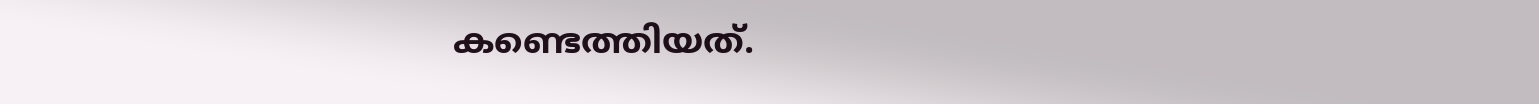കണ്ടെത്തിയത്.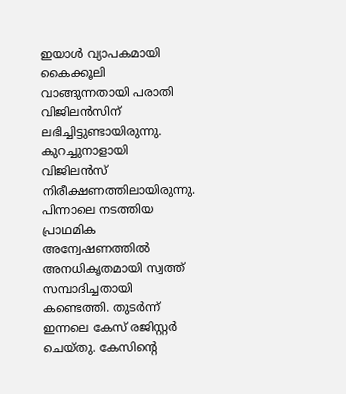ഇയാൾ വ്യാപകമായി കൈക്കൂലി വാങ്ങുന്നതായി പരാതി വിജിലൻസിന് ലഭിച്ചിട്ടുണ്ടായിരുന്നു. കുറച്ചുനാളായി വിജിലൻസ് നിരീക്ഷണത്തിലായിരുന്നു. പിന്നാലെ നടത്തിയ പ്രാഥമിക അന്വേഷണത്തിൽ അനധികൃതമായി സ്വത്ത് സമ്പാദിച്ചതായി കണ്ടെത്തി. തുടർന്ന് ഇന്നലെ കേസ് രജിസ്റ്റർ ചെയ്തു. കേസിന്റെ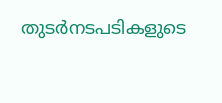തുടർനടപടികളുടെ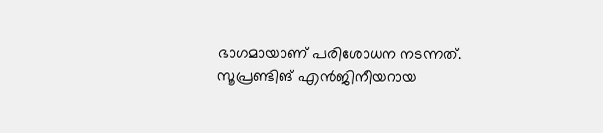ഭാഗമായാണ് പരിശോധന നടന്നത്. സൂപ്രണ്ടിങ് എൻജിനീയറായ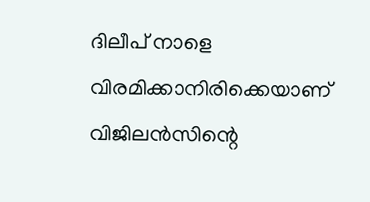ദിലീപ് നാളെ വിരമിക്കാനിരിക്കെയാണ് വിജിലൻസിന്റെ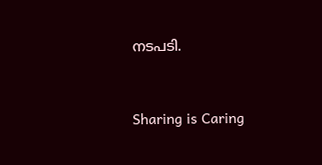നടപടി.



Sharing is Caring